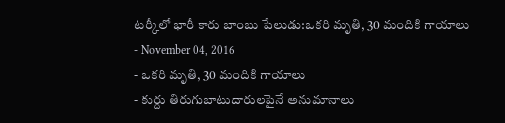టర్కీలో భారీ కారు బాంబు పేలుడు:ఒకరి మృతి, 30 మందికి గాయాలు
- November 04, 2016
- ఒకరి మృతి, 30 మందికి గాయాలు
- కుర్దు తిరుగుబాటుదారులపైనే అనుమానాలు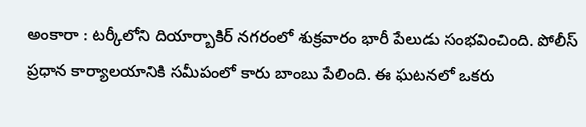అంకారా : టర్కీలోని దియార్బాకిర్ నగరంలో శుక్రవారం భారీ పేలుడు సంభవించింది. పోలీస్ ప్రధాన కార్యాలయానికి సమీపంలో కారు బాంబు పేలింది. ఈ ఘటనలో ఒకరు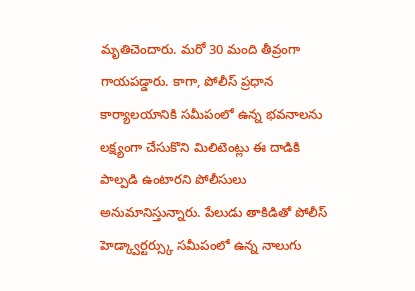మృతిచెందారు. మరో 30 మంది తీవ్రంగా గాయపడ్డారు. కాగా, పోలీస్ ప్రధాన కార్యాలయానికి సమీపంలో ఉన్న భవనాలను లక్ష్యంగా చేసుకొని మిలిటెంట్లు ఈ దాడికి పాల్పడి ఉంటారని పోలీసులు అనుమానిస్తున్నారు. పేలుడు తాకిడితో పోలీస్ హెడ్క్వార్టర్స్కు సమీపంలో ఉన్న నాలుగు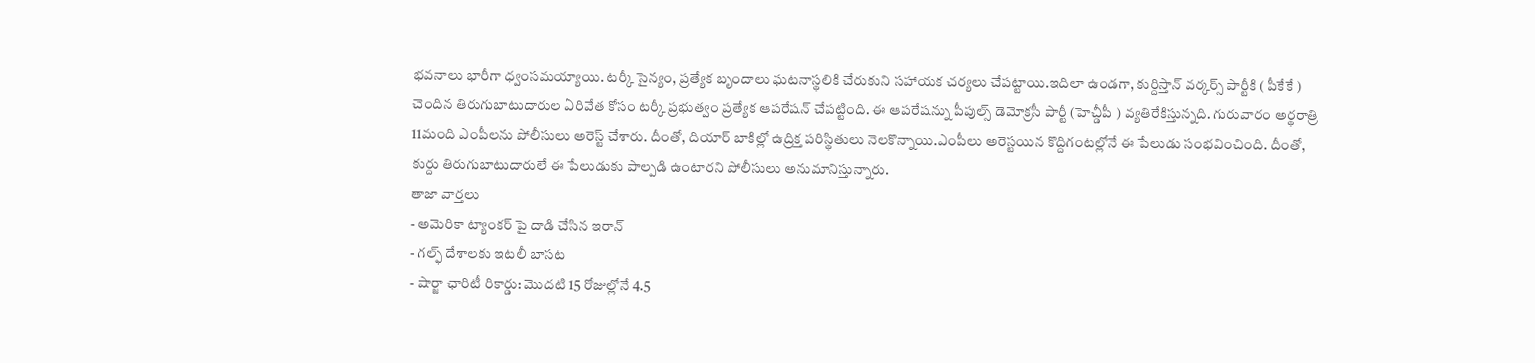భవనాలు భారీగా ధ్వంసమయ్యాయి. టర్కీ సైన్యం, ప్రత్యేక బృందాలు ఘటనాస్థలికి చేరుకుని సహాయక చర్యలు చేపట్టాయి.ఇదిలా ఉండగా, కుర్దిస్తాన్ వర్కర్స్ పార్టీకి ( పీకేకే ) చెందిన తిరుగుబాటుదారుల ఏరివేత కోసం టర్కీ ప్రభుత్వం ప్రత్యేక ఆపరేషన్ చేపట్టింది. ఈ ఆపరేషన్ను పీపుల్స్ డెమోక్రసీ పార్టీ (హెచ్డీపీ ) వ్యతిరేకిస్తున్నది. గురువారం అర్థరాత్రి 11మంది ఎంపీలను పోలీసులు అరెస్ట్ చేశారు. దీంతో, దియార్ బాకిల్లో ఉద్రిక్త పరిస్థితులు నెలకొన్నాయి.ఎంపీలు అరెస్టయిన కొద్దిగంటల్లోనే ఈ పేలుడు సంభవించింది. దీంతో, కుర్దు తిరుగుబాటుదారులే ఈ పేలుడుకు పాల్పడి ఉంటారని పోలీసులు అనుమానిస్తున్నారు.
తాజా వార్తలు
- అమెరికా ట్యాంకర్ పై దాడి చేసిన ఇరాన్
- గల్ఫ్ దేశాలకు ఇటలీ బాసట
- షార్జా ఛారిటీ రికార్డు: మొదటి 15 రోజుల్లోనే 4.5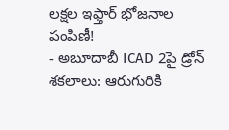లక్షల ఇఫ్తార్ భోజనాల పంపిణీ!
- అబూదాబీ ICAD 2పై డ్రోన్ శకలాలు: ఆరుగురికి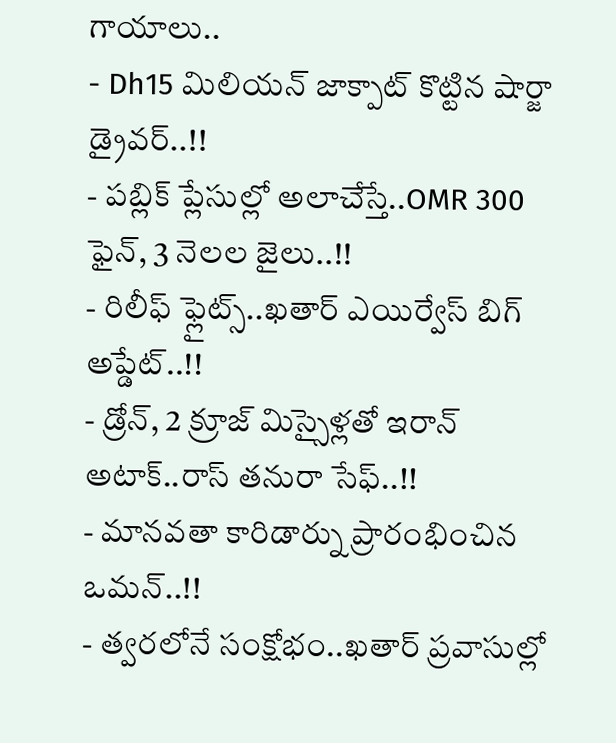గాయాలు..
- Dh15 మిలియన్ జాక్పాట్ కొట్టిన షార్జా డ్రైవర్..!!
- పబ్లిక్ ప్లేసుల్లో అలాచేస్తే..OMR 300 ఫైన్, 3 నెలల జైలు..!!
- రిలీఫ్ ఫ్లైట్స్..ఖతార్ ఎయిర్వేస్ బిగ్ అప్డేట్..!!
- డ్రోన్, 2 క్రూజ్ మిస్సైళ్లతో ఇరాన్ అటాక్..రాస్ తనురా సేఫ్..!!
- మానవతా కారిడార్ను ప్రారంభించిన ఒమన్..!!
- త్వరలోనే సంక్షోభం..ఖతార్ ప్రవాసుల్లో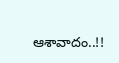ఆశావాదం..!!